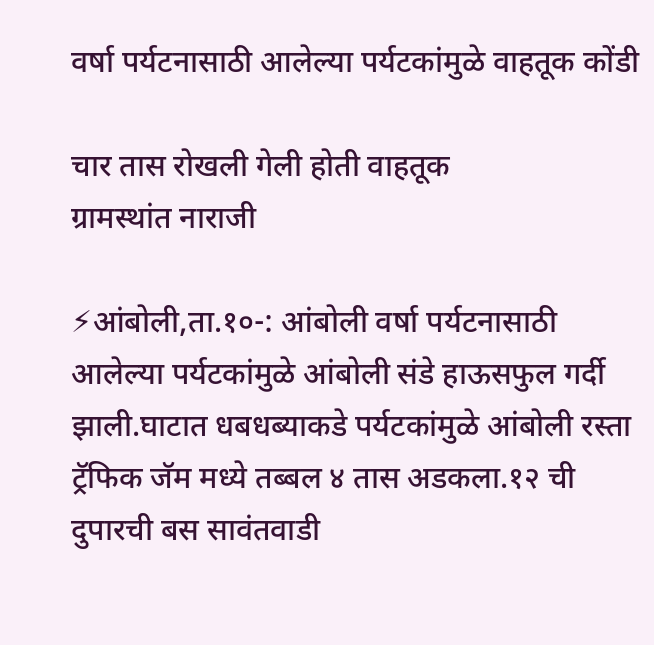वर्षा पर्यटनासाठी आलेल्या पर्यटकांमुळे वाहतूक कोंडी

चार तास रोखली गेली होती वाहतूक
ग्रामस्थांत नाराजी

⚡आंबोली,ता.१०-: आंबोली वर्षा पर्यटनासाठी आलेल्या पर्यटकांमुळे आंबोली संडे हाऊसफुल गर्दी झाली.घाटात धबधब्याकडे पर्यटकांमुळे आंबोली रस्ता ट्रॅफिक जॅम मध्ये तब्बल ४ तास अडकला.१२ ची दुपारची बस सावंतवाडी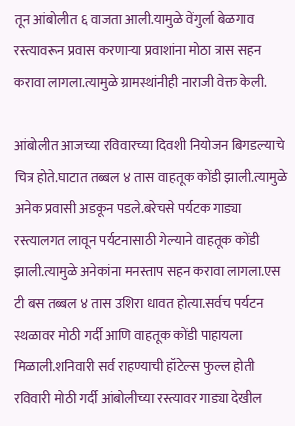तून आंबोलीत ६ वाजता आली.यामुळे वेंगुर्ला बेळगाव रस्त्यावरून प्रवास करणाऱ्या प्रवाशांना मोठा त्रास सहन करावा लागला.त्यामुळे ग्रामस्थांनीही नाराजी वेक्त केली.

आंबोलीत आजच्या रविवारच्या दिवशी नियोजन बिगडल्याचे चित्र होते.घाटात तब्बल ४ तास वाहतूक कोंडी झाली.त्यामुळे अनेक प्रवासी अडकून पडले.बरेचसे पर्यटक गाड्या रस्त्यालगत लावून पर्यटनासाठी गेल्याने वाहतूक कोंडी झाली.त्यामुळे अनेकांना मनस्ताप सहन करावा लागला.एस टी बस तब्बल ४ तास उशिरा धावत होत्या.सर्वच पर्यटन स्थळावर मोठी गर्दी आणि वाहतूक कोंडी पाहायला मिळाली.शनिवारी सर्व राहण्याची हॉटेल्स फुल्ल होती रविवारी मोठी गर्दी आंबोलीच्या रस्त्यावर गाड्या देखील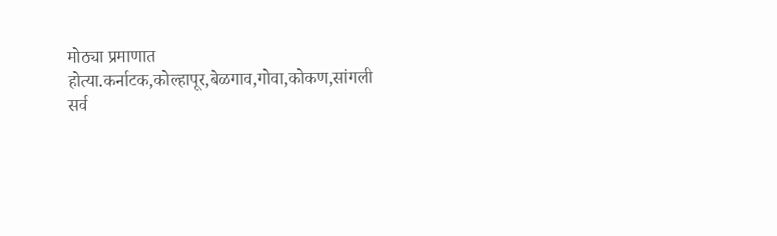मोठ्या प्रमाणात होत्या.कर्नाटक,कोल्हापूर,बेळगाव,गोवा,कोकण,सांगली सर्व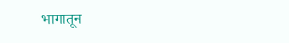भागातून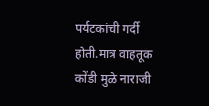पर्यटकांची गर्दी होती.मात्र वाहतूक कोंडी मुळे नाराजी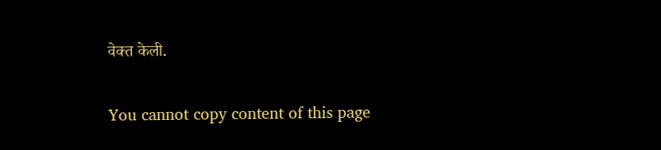वेक्त केली.

You cannot copy content of this page